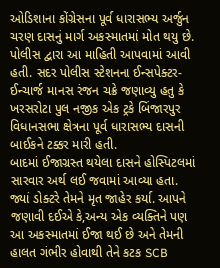ઓડિશાના કોંગ્રેસના પૂર્વ ધારાસભ્ય અર્જુન ચરણ દાસનું માર્ગ અકસ્માતમાં મોત થયુ છે. પોલીસ દ્વારા આ માહિતી આપવામાં આવી હતી. સદર પોલીસ સ્ટેશનના ઈન્સપેક્ટર-ઈન્ચાર્જ માનસ રંજન ચક્રે જણાવ્યુ હતુ કે ખરસરોટા પુલ નજીક એક ટ્રકે બિંજારપુર વિધાનસભા ક્ષેત્રના પૂર્વ ધારાસભ્ય દાસની બાઈકને ટક્કર મારી હતી.
બાદમાં ઈજાગ્રસ્ત થયેલા દાસને હોસ્પિટલમાં સારવાર અર્થ લઈ જવામાં આવ્યા હતા. જ્યાં ડોક્ટરે તેમને મૃત જાહેર કર્યા. આપને જણાવી દઈએ કે,અન્ય એક વ્યક્તિને પણ આ અકસ્માતમાં ઈજા થઈ છે અને તેમની હાલત ગંભીર હોવાથી તેને કટક SCB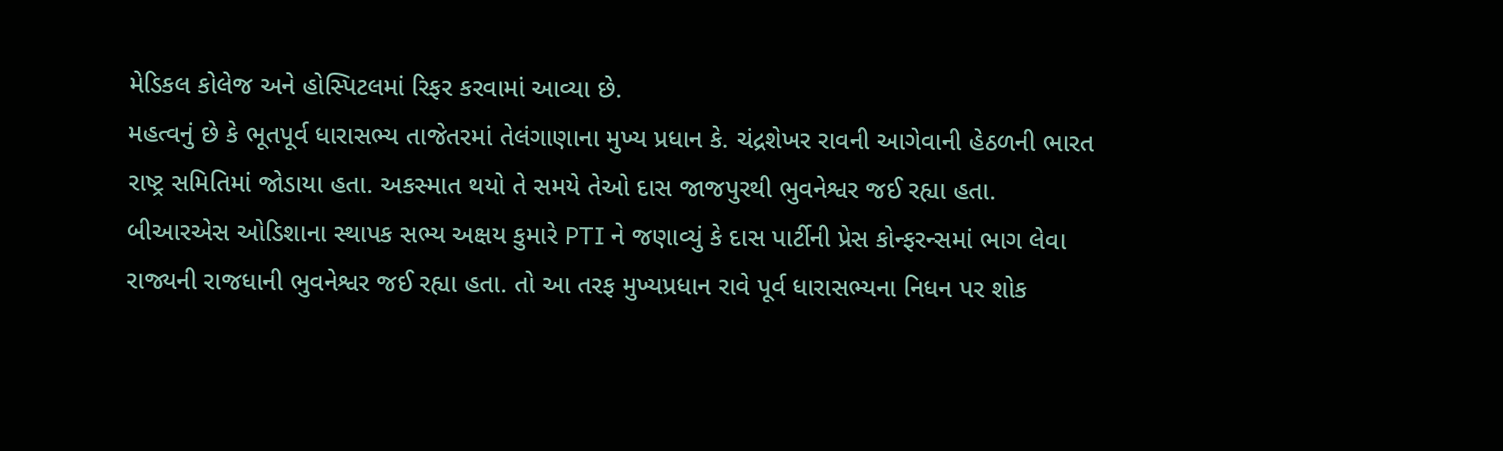મેડિકલ કોલેજ અને હોસ્પિટલમાં રિફર કરવામાં આવ્યા છે.
મહત્વનું છે કે ભૂતપૂર્વ ધારાસભ્ય તાજેતરમાં તેલંગાણાના મુખ્ય પ્રધાન કે. ચંદ્રશેખર રાવની આગેવાની હેઠળની ભારત રાષ્ટ્ર સમિતિમાં જોડાયા હતા. અકસ્માત થયો તે સમયે તેઓ દાસ જાજપુરથી ભુવનેશ્વર જઈ રહ્યા હતા. બીઆરએસ ઓડિશાના સ્થાપક સભ્ય અક્ષય કુમારે PTI ને જણાવ્યું કે દાસ પાર્ટીની પ્રેસ કોન્ફરન્સમાં ભાગ લેવા રાજ્યની રાજધાની ભુવનેશ્વર જઈ રહ્યા હતા. તો આ તરફ મુખ્યપ્રધાન રાવે પૂર્વ ધારાસભ્યના નિધન પર શોક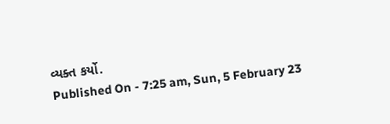વ્યક્ત કર્યો.
Published On - 7:25 am, Sun, 5 February 23